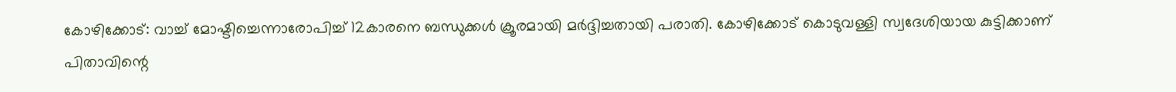കോഴിക്കോട്: വാച്ച് മോഷ്ടിച്ചെന്നാരോപിച്ച് 12കാരനെ ബന്ധുക്കൾ ക്രൂരമായി മർദ്ദിച്ചതായി പരാതി. കോഴിക്കോട് കൊടുവള്ളി സ്വദേശിയായ കുട്ടിക്കാണ് പിതാവിന്റെ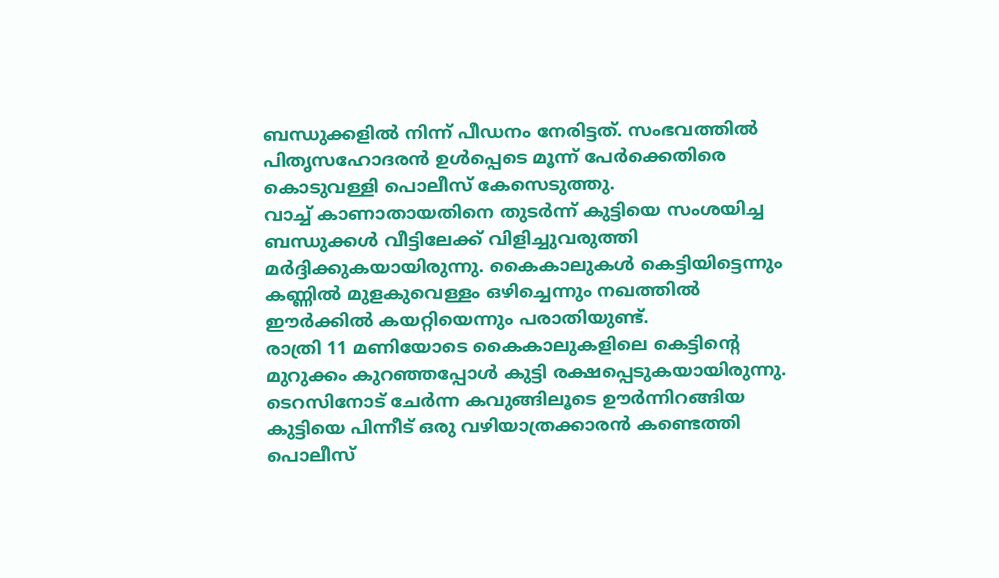ബന്ധുക്കളിൽ നിന്ന് പീഡനം നേരിട്ടത്. സംഭവത്തിൽ പിതൃസഹോദരൻ ഉൾപ്പെടെ മൂന്ന് പേർക്കെതിരെ കൊടുവള്ളി പൊലീസ് കേസെടുത്തു.
വാച്ച് കാണാതായതിനെ തുടർന്ന് കുട്ടിയെ സംശയിച്ച ബന്ധുക്കൾ വീട്ടിലേക്ക് വിളിച്ചുവരുത്തി മർദ്ദിക്കുകയായിരുന്നു. കൈകാലുകൾ കെട്ടിയിട്ടെന്നും കണ്ണിൽ മുളകുവെള്ളം ഒഴിച്ചെന്നും നഖത്തിൽ ഈർക്കിൽ കയറ്റിയെന്നും പരാതിയുണ്ട്.
രാത്രി 11 മണിയോടെ കൈകാലുകളിലെ കെട്ടിന്റെ മുറുക്കം കുറഞ്ഞപ്പോൾ കുട്ടി രക്ഷപ്പെടുകയായിരുന്നു. ടെറസിനോട് ചേർന്ന കവുങ്ങിലൂടെ ഊർന്നിറങ്ങിയ കുട്ടിയെ പിന്നീട് ഒരു വഴിയാത്രക്കാരൻ കണ്ടെത്തി പൊലീസ്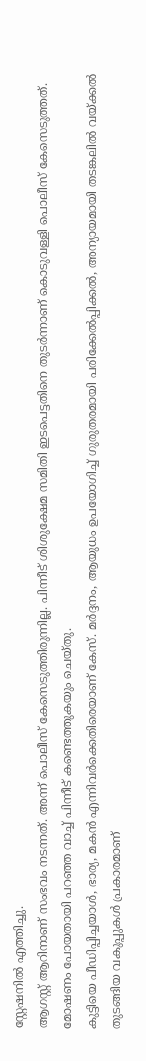സ്റ്റേഷനിൽ എത്തിച്ചു.
ആഗസ്റ്റ് ആറിനാണ് സംഭവം നടന്നത്. അന്ന് പൊലീസ് കേസെടുത്തിരുന്നില്ല. പിന്നീട് ശിശുക്ഷേമ സമിതി ഇടപെട്ടതിനെ തുടർന്നാണ് കൊടുവള്ളി പൊലീസ് കേസെടുത്തത്. മോഷണം പോയതായി പറഞ്ഞ വാച്ച് പിന്നീട് കണ്ടെത്തുകയും ചെയ്തു.
കുട്ടിയെ പീഡിപ്പിച്ചയാൾ, ഭാര്യ, മകൻ എന്നിവർക്കെതിരെയാണ് കേസ്. മർദ്ദനം, ആയുധം ഉപയോഗിച്ച് ഗുരുതരമായി പരിക്കേൽപ്പിക്കൽ, അന്യായമായി തടങ്കലിൽ വയ്ക്കൽ തുടങ്ങിയ വകുപ്പുകൾ പ്രകാരമാണ്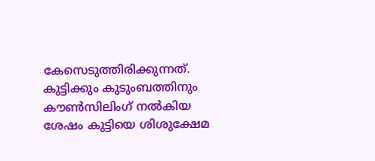കേസെടുത്തിരിക്കുന്നത്. കുട്ടിക്കും കുടുംബത്തിനും കൗൺസിലിംഗ് നൽകിയ ശേഷം കുട്ടിയെ ശിശുക്ഷേമ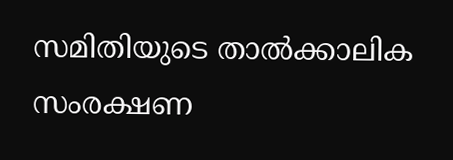സമിതിയുടെ താൽക്കാലിക സംരക്ഷണ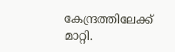കേന്ദ്രത്തിലേക്ക് മാറ്റി.